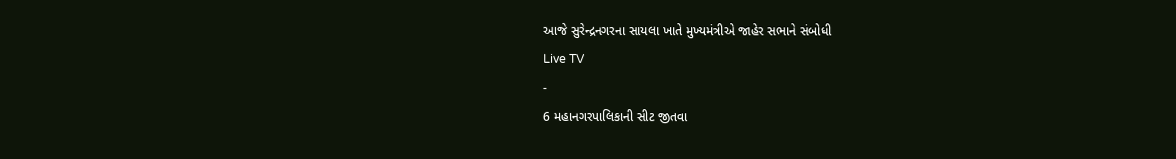આજે સુરેન્દ્રનગરના સાયલા ખાતે મુખ્યમંત્રીએ જાહેર સભાને સંબોધી
Live TV
-
6 મહાનગરપાલિકાની સીટ જીતવા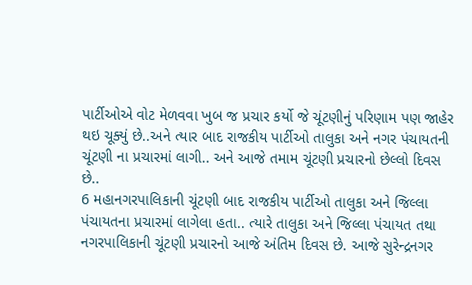પાર્ટીઓએ વોટ મેળવવા ખુબ જ પ્રચાર કર્યો જે ચૂંટણીનું પરિણામ પણ જાહેર થઇ ચૂક્યું છે..અને ત્યાર બાદ રાજકીય પાર્ટીઓ તાલુકા અને નગર પંચાયતની ચૂંટણી ના પ્રચારમાં લાગી.. અને આજે તમામ ચૂંટણી પ્રચારનો છેલ્લો દિવસ છે..
6 મહાનગરપાલિકાની ચૂંટણી બાદ રાજકીય પાર્ટીઓ તાલુકા અને જિલ્લા પંચાયતના પ્રચારમાં લાગેલા હતા.. ત્યારે તાલુકા અને જિલ્લા પંચાયત તથા નગરપાલિકાની ચૂંટણી પ્રચારનો આજે અંતિમ દિવસ છે. આજે સુરેન્દ્રનગર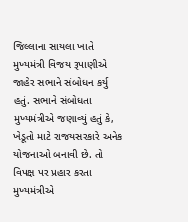જિલ્લાના સાયલા ખાતે મુખ્યમંત્રી વિજય રૂપાણીએ જાહેર સભાને સંબોધન કર્યુ હતું. સભાને સંબોધતા મુખ્યમંત્રીએ જણાવ્યું હતું કે, ખેડૂતો માટે રાજયસરકારે અનેક યોજનાઓ બનાવી છે. તો વિપક્ષ પર પ્રહાર કરતા મુખ્યમંત્રીએ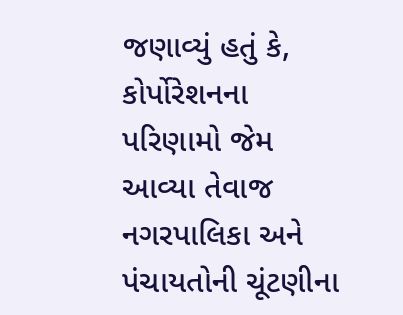જણાવ્યું હતું કે, કોર્પોરેશનના પરિણામો જેમ આવ્યા તેવાજ નગરપાલિકા અને પંચાયતોની ચૂંટણીના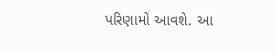પરિણામો આવશે. આ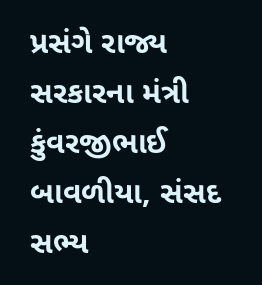પ્રસંગે રાજ્ય સરકારના મંત્રી કુંવરજીભાઈ બાવળીયા, સંસદ સભ્ય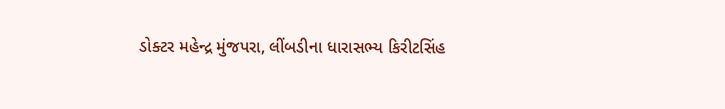ડોક્ટર મહેન્દ્ર મુંજપરા, લીંબડીના ધારાસભ્ય કિરીટસિંહ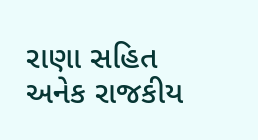રાણા સહિત અનેક રાજકીય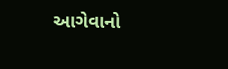આગેવાનો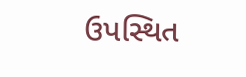ઉપસ્થિત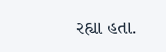રહ્યા હતા.